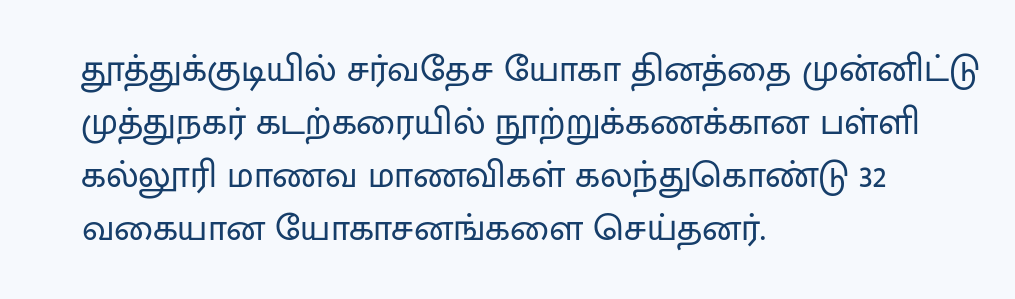தூத்துக்குடியில் சர்வதேச யோகா தினத்தை முன்னிட்டு முத்துநகர் கடற்கரையில் நூற்றுக்கணக்கான பள்ளி கல்லூரி மாணவ மாணவிகள் கலந்துகொண்டு 32 வகையான யோகாசனங்களை செய்தனர்.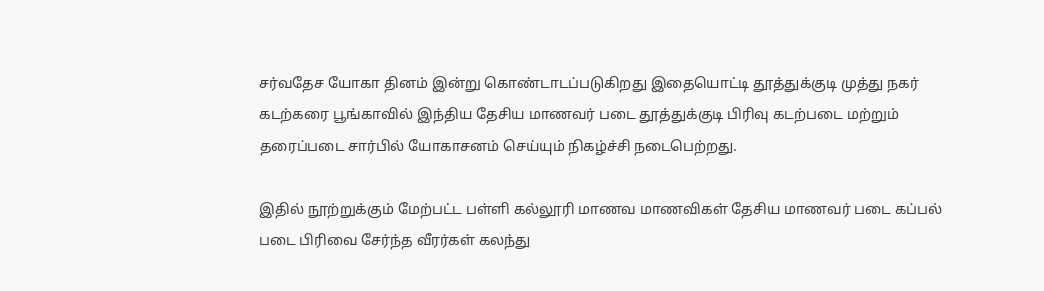சர்வதேச யோகா தினம் இன்று கொண்டாடப்படுகிறது இதையொட்டி தூத்துக்குடி முத்து நகர் கடற்கரை பூங்காவில் இந்திய தேசிய மாணவர் படை தூத்துக்குடி பிரிவு கடற்படை மற்றும் தரைப்படை சார்பில் யோகாசனம் செய்யும் நிகழ்ச்சி நடைபெற்றது.

இதில் நூற்றுக்கும் மேற்பட்ட பள்ளி கல்லூரி மாணவ மாணவிகள் தேசிய மாணவர் படை கப்பல் படை பிரிவை சேர்ந்த வீரர்கள் கலந்து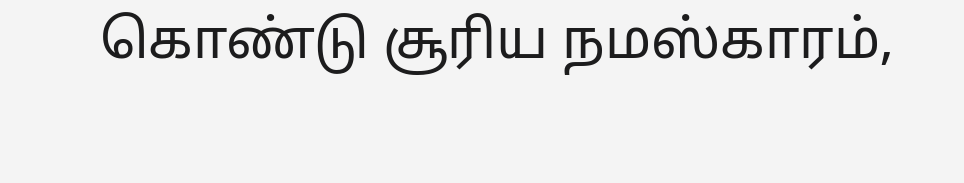கொண்டு சூரிய நமஸ்காரம்,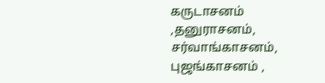கருடாசனம் ,தனுராசனம், சர்வாங்காசனம், புஜங்காசனம் ,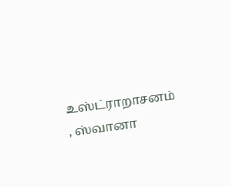உஸ்ட்ராறாசனம் , ஸ்வானா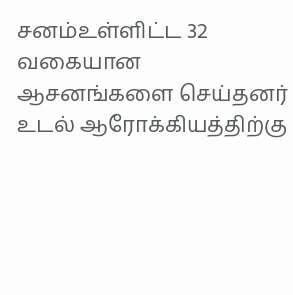சனம்உள்ளிட்ட 32 வகையான ஆசனங்களை செய்தனர் உடல் ஆரோக்கியத்திற்கு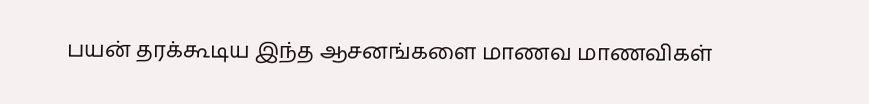பயன் தரக்கூடிய இந்த ஆசனங்களை மாணவ மாணவிகள்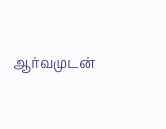ஆர்வமுடன்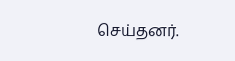செய்தனர்.